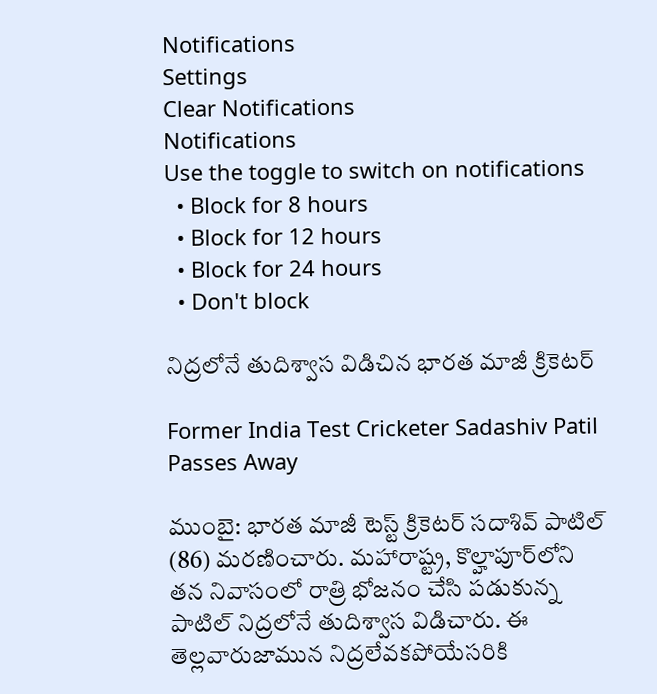Notifications
Settings
Clear Notifications
Notifications
Use the toggle to switch on notifications
  • Block for 8 hours
  • Block for 12 hours
  • Block for 24 hours
  • Don't block

నిద్రలోనే తుదిశ్వాస విడిచిన భారత మాజీ క్రికెటర్

Former India Test Cricketer Sadashiv Patil Passes Away

ముంబై: భార‌త మాజీ టెస్ట్ క్రికెట‌ర్ స‌దాశివ్ పాటిల్ (86) మరణించారు. మహారాష్ట్ర, కొల్హాపూర్‌లోని త‌న నివాసంలో రాత్రి భోజనం చేసి ప‌డుకున్న పాటిల్‌ నిద్ర‌లోనే తుదిశ్వాస విడిచారు. ఈ తెల్ల‌వారుజామున నిద్ర‌లేవ‌కపోయేస‌రికి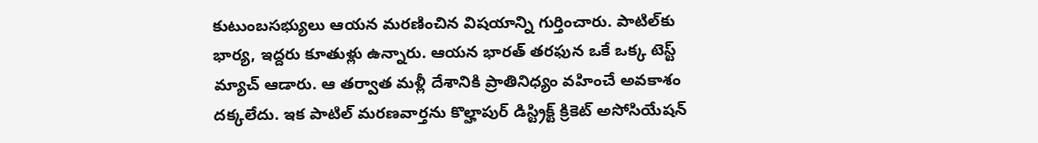కుటుంబ‌స‌భ్యులు ఆయ‌న మ‌ర‌ణించిన విష‌యాన్ని గుర్తించారు. పాటిల్‌కు భార్య‌, ఇద్ద‌రు కూతుళ్లు ఉన్నారు. ఆయ‌న భార‌త్ త‌ర‌ఫున ఒకే ఒక్క టెస్ట్ మ్యాచ్ ఆడారు. ఆ త‌ర్వాత మళ్లీ దేశానికి ప్రాతినిధ్యం వ‌హించే అవ‌కాశం ద‌క్క‌లేదు. ఇక పాటిల్ మరణవార్తను కొల్హాపుర్ డిస్ట్రిక్ట్ క్రికెట్ అసోసియేషన్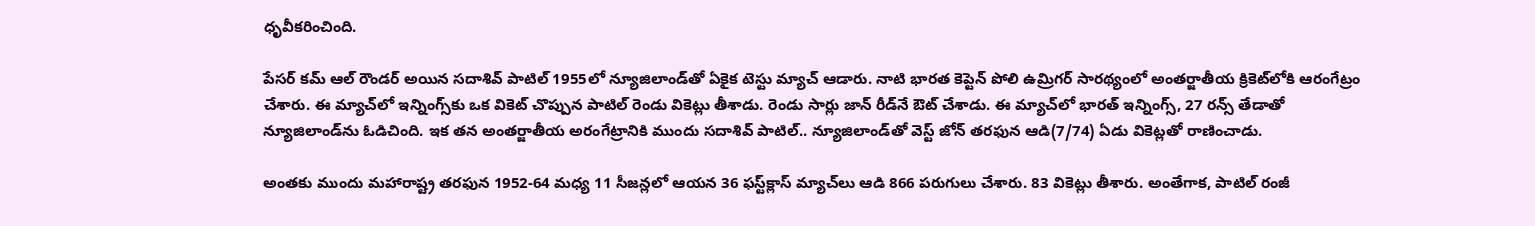ధృవీకరించింది.

పేసర్ కమ్ ఆల్ రౌండ‌ర్ అయిన సదాశివ్ పాటిల్ 1955లో న్యూజిలాండ్‌తో ఏకైక టెస్టు మ్యాచ్ ఆడారు. నాటి భారత కెప్టెన్ పోలి ఉమ్రిగర్ సారథ్యంలో అంతర్జాతీయ క్రికెట్‌లోకి ఆరంగేట్రం చేశారు. ఈ మ్యాచ్‌లో ఇన్నింగ్స్‌కు ఒక వికెట్ చొప్పున పాటిల్ రెండు వికెట్లు తీశాడు. రెండు సార్లు జాన్ రీడ్‌నే ఔట్ చేశాడు. ఈ మ్యాచ్‌లో భారత్ ఇన్నింగ్స్, 27 రన్స్ తేడాతో న్యూజిలాండ్‌ను ఓడిచింది. ఇక తన అంతర్జాతీయ అరంగేట్రానికి ముందు సదాశివ్ పాటిల్.. న్యూజిలాండ్‌తో వెస్ట్ జోన్ తరఫున ఆడి(7/74) ఏడు వికెట్లతో రాణించాడు.

అంతకు ముందు మ‌హారాష్ట్ర త‌ర‌ఫున 1952-64 మ‌ధ్య‌ 11 సీజన్లలో ఆయ‌న 36 ఫ‌స్ట్‌క్లాస్ మ్యాచ్‌లు ఆడి 866 ప‌రుగులు చేశారు. 83 వికెట్లు తీశారు. అంతేగాక‌, పాటిల్ రంజీ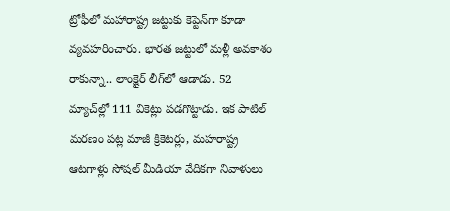ట్రోఫీలో మ‌హారాష్ట్ర జ‌ట్టుకు కెప్టెన్‌గా కూడా వ్య‌వ‌హ‌రించారు. భారత జట్టులో మళ్లీ అవకాశం రాకున్నా.. లాంక్షైర్ లీగ్‌లో ఆడాడు. 52 మ్యాచ్‌ల్లో 111 వికెట్లు పడగొట్టాడు. ఇక పాటిల్ మరణం పట్ల మాజీ క్రికెటర్లు, మహరాష్ట్ర ఆటగాళ్లు సోషల్ మీడియా వేదికగా నివాళులు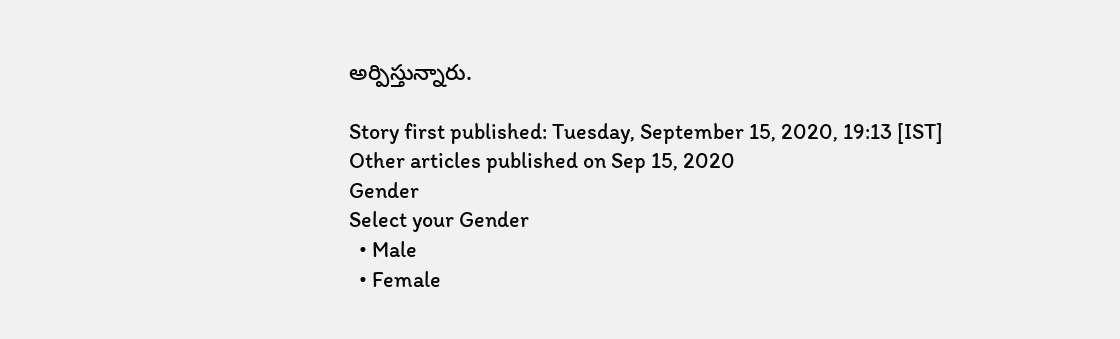అర్పిస్తున్నారు.

Story first published: Tuesday, September 15, 2020, 19:13 [IST]
Other articles published on Sep 15, 2020
Gender
Select your Gender
  • Male
  • Female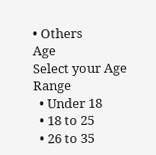• Others
Age
Select your Age Range
  • Under 18
  • 18 to 25
  • 26 to 35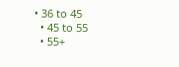• 36 to 45
  • 45 to 55
  • 55+